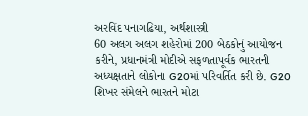અરવિંદ પનાગઢિયા, અર્થશાસ્ત્રી
60 અલગ અલગ શહેરોમાં 200 બેઠકોનું આયોજન કરીને, પ્રધાનમંત્રી મોદીએ સફળતાપૂર્વક ભારતની અધ્યક્ષતાને લોકોના G20માં પરિવર્તિત કરી છે. G20 શિખર સંમેલને ભારતને મોટા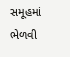સમૂહમાં ભેળવી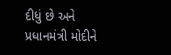દીધું છે અને પ્રધાનમંત્રી મોદીને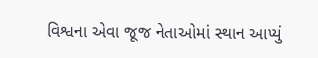વિશ્વના એવા જૂજ નેતાઓમાં સ્થાન આપ્યું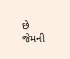છે જેમની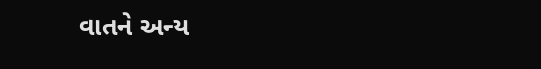વાતને અન્ય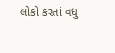લોકો કરતાં વધુ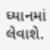ધ્યાનમાં લેવાશે.